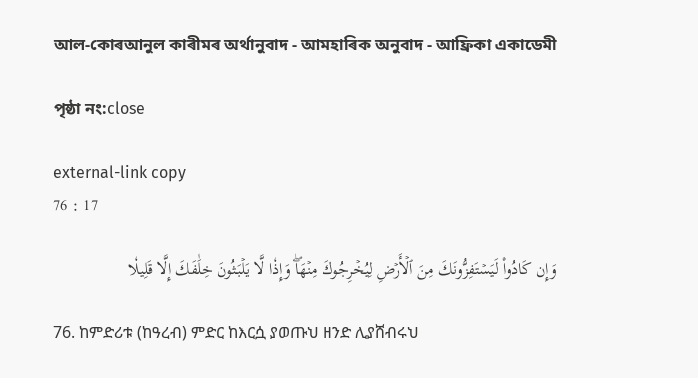আল-কোৰআনুল কাৰীমৰ অৰ্থানুবাদ - আমহাৰিক অনুবাদ - আফ্ৰিকা একাডেমী

পৃষ্ঠা নং:close

external-link copy
76 : 17

وَإِن كَادُواْ لَيَسۡتَفِزُّونَكَ مِنَ ٱلۡأَرۡضِ لِيُخۡرِجُوكَ مِنۡهَاۖ وَإِذٗا لَّا يَلۡبَثُونَ خِلَٰفَكَ إِلَّا قَلِيلٗا

76. ከምድሪቱ (ከዓረብ) ምድር ከእርሷ ያወጡህ ዘንድ ሊያሸብሩህ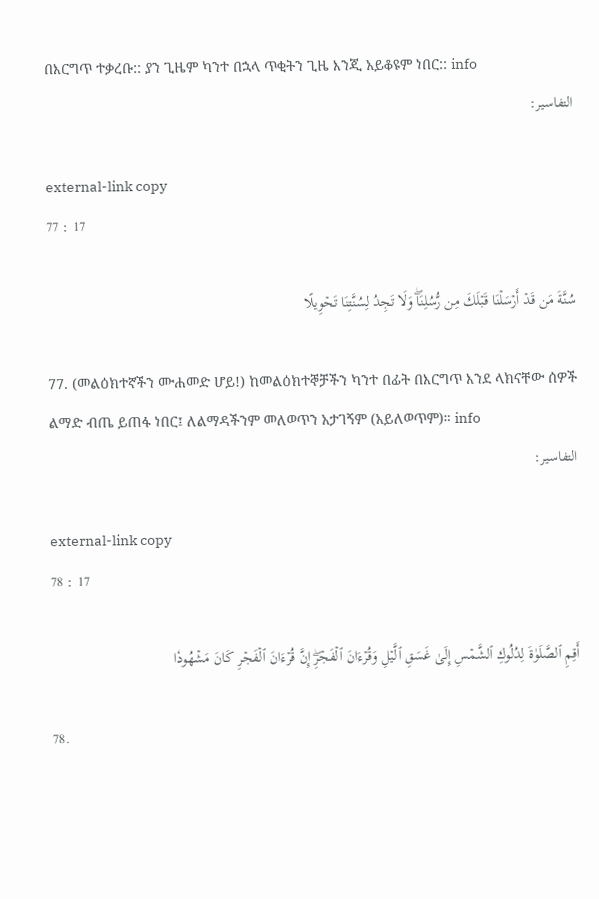በእርግጥ ተቃረቡ:: ያን ጊዜም ካንተ በኋላ ጥቂትን ጊዜ እንጂ አይቆዩም ነበር:: info
التفاسير:

external-link copy
77 : 17

سُنَّةَ مَن قَدۡ أَرۡسَلۡنَا قَبۡلَكَ مِن رُّسُلِنَاۖ وَلَا تَجِدُ لِسُنَّتِنَا تَحۡوِيلًا

77. (መልዕክተኛችን ሙሐመድ ሆይ!) ከመልዕክተኞቻችን ካንተ በፊት በእርግጥ እንደ ላክናቸው ሰዎች ልማድ ብጤ ይጠፋ ነበር፤ ለልማዳችንም መለወጥን አታገኝም (አይለወጥም)። info
التفاسير:

external-link copy
78 : 17

أَقِمِ ٱلصَّلَوٰةَ لِدُلُوكِ ٱلشَّمۡسِ إِلَىٰ غَسَقِ ٱلَّيۡلِ وَقُرۡءَانَ ٱلۡفَجۡرِۖ إِنَّ قُرۡءَانَ ٱلۡفَجۡرِ كَانَ مَشۡهُودٗا

78.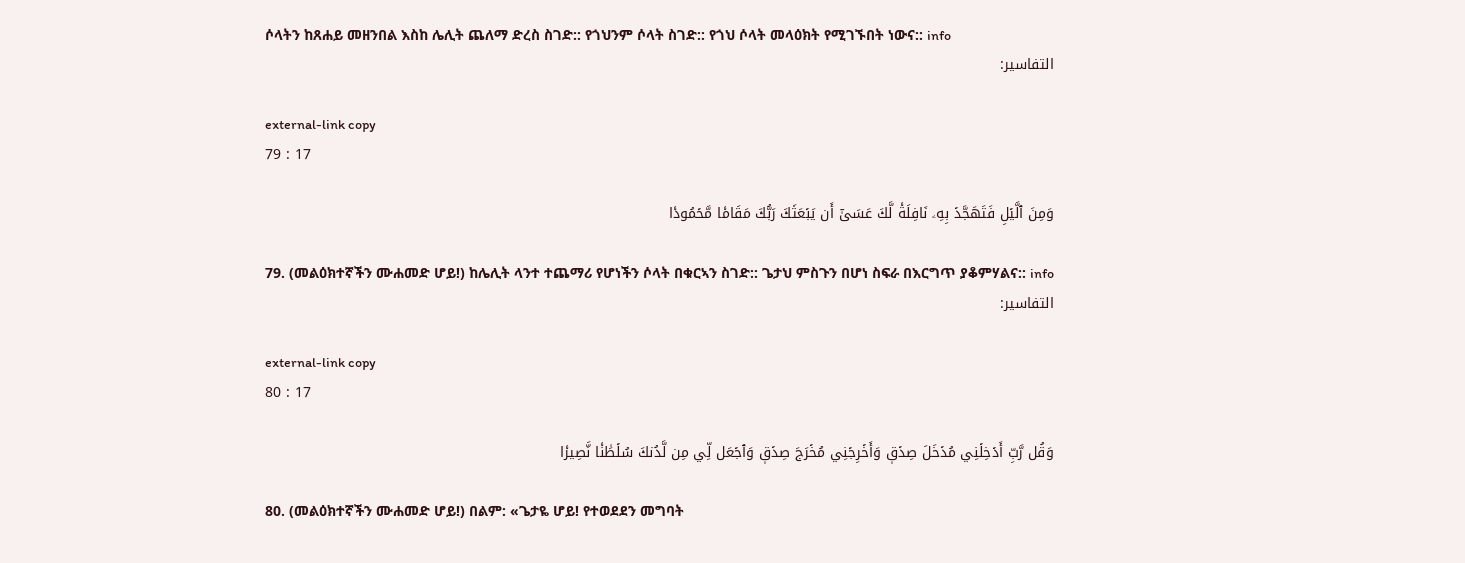ሶላትን ከጸሐይ መዘንበል እስከ ሌሊት ጨለማ ድረስ ስገድ:: የጎህንም ሶላት ስገድ:: የጎህ ሶላት መላዕክት የሚገኙበት ነውና:: info
التفاسير:

external-link copy
79 : 17

وَمِنَ ٱلَّيۡلِ فَتَهَجَّدۡ بِهِۦ نَافِلَةٗ لَّكَ عَسَىٰٓ أَن يَبۡعَثَكَ رَبُّكَ مَقَامٗا مَّحۡمُودٗا

79. (መልዕክተኛችን ሙሐመድ ሆይ!) ከሌሊት ላንተ ተጨማሪ የሆነችን ሶላት በቁርኣን ስገድ:: ጌታህ ምስጉን በሆነ ስፍራ በእርግጥ ያቆምሃልና:: info
التفاسير:

external-link copy
80 : 17

وَقُل رَّبِّ أَدۡخِلۡنِي مُدۡخَلَ صِدۡقٖ وَأَخۡرِجۡنِي مُخۡرَجَ صِدۡقٖ وَٱجۡعَل لِّي مِن لَّدُنكَ سُلۡطَٰنٗا نَّصِيرٗا

80. (መልዕክተኛችን ሙሐመድ ሆይ!) በልም: «ጌታዬ ሆይ! የተወደደን መግባት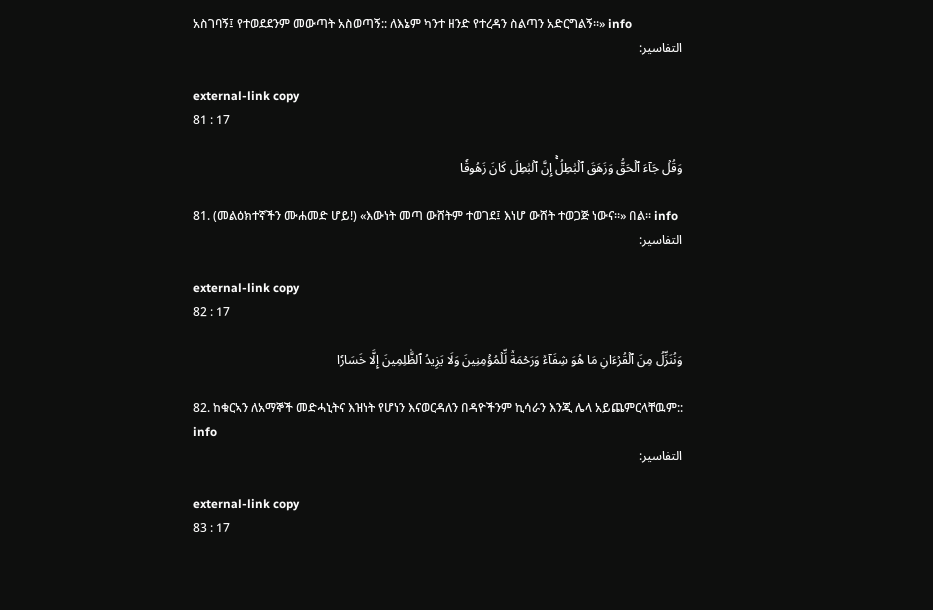አስገባኝ፤ የተወደደንም መውጣት አስወጣኝ:: ለእኔም ካንተ ዘንድ የተረዳን ስልጣን አድርግልኝ።» info
التفاسير:

external-link copy
81 : 17

وَقُلۡ جَآءَ ٱلۡحَقُّ وَزَهَقَ ٱلۡبَٰطِلُۚ إِنَّ ٱلۡبَٰطِلَ كَانَ زَهُوقٗا

81. (መልዕክተኛችን ሙሐመድ ሆይ!) «እውነት መጣ ውሸትም ተወገደ፤ እነሆ ውሸት ተወጋጅ ነውና።» በል። info
التفاسير:

external-link copy
82 : 17

وَنُنَزِّلُ مِنَ ٱلۡقُرۡءَانِ مَا هُوَ شِفَآءٞ وَرَحۡمَةٞ لِّلۡمُؤۡمِنِينَ وَلَا يَزِيدُ ٱلظَّٰلِمِينَ إِلَّا خَسَارٗا

82. ከቁርኣን ለአማኞች መድሓኒትና እዝነት የሆነን እናወርዳለን በዳዮችንም ኪሳራን እንጂ ሌላ አይጨምርላቸዉም:: info
التفاسير:

external-link copy
83 : 17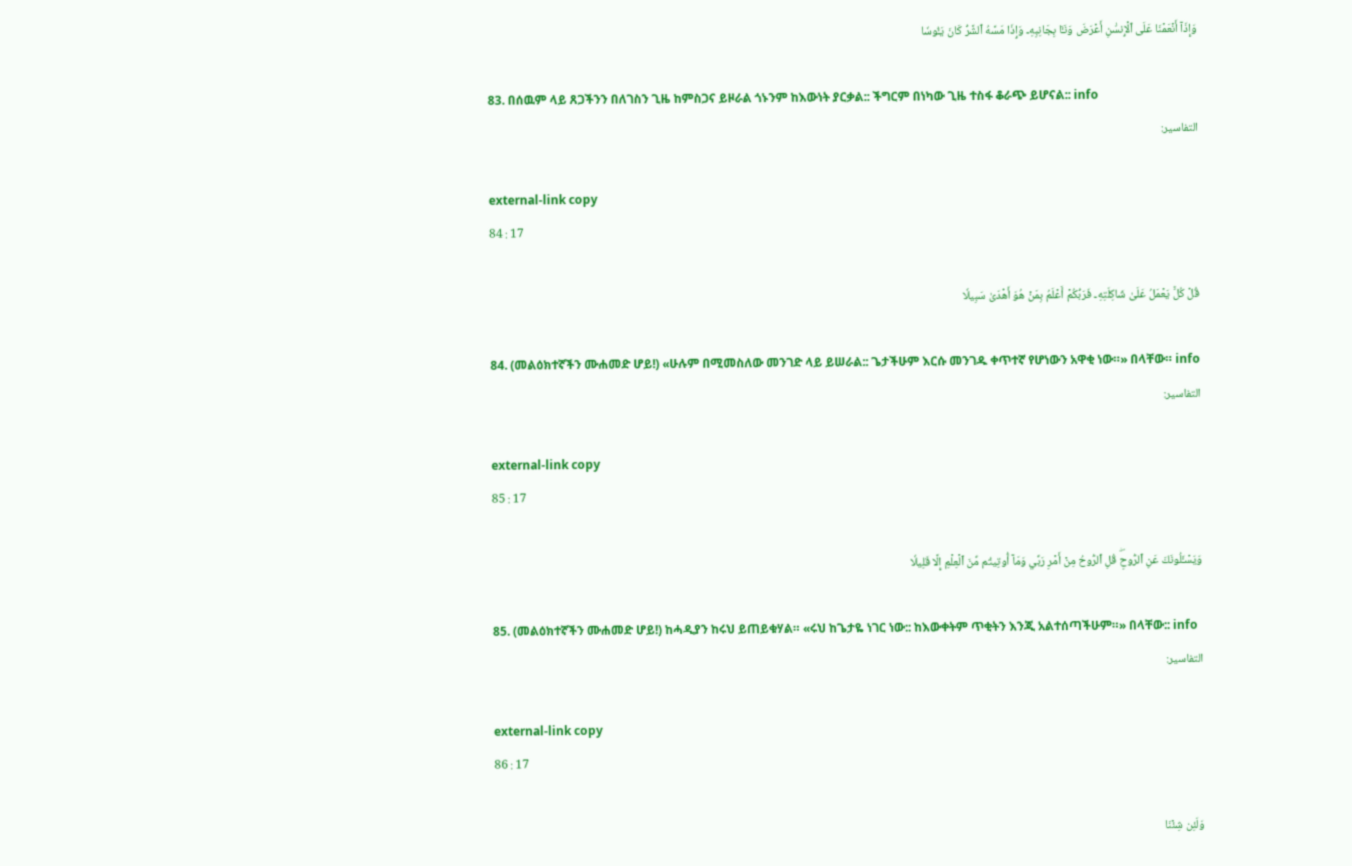وَإِذَآ أَنۡعَمۡنَا عَلَى ٱلۡإِنسَٰنِ أَعۡرَضَ وَنَـَٔا بِجَانِبِهِۦ وَإِذَا مَسَّهُ ٱلشَّرُّ كَانَ يَـُٔوسٗا

83. በሰዉም ላይ ጸጋችንን በለገስን ጊዜ ከምስጋና ይዞራል ጎኑንም ከእውነት ያርቃል:: ችግርም በነካው ጊዜ ተስፋ ቆራጭ ይሆናል:: info
التفاسير:

external-link copy
84 : 17

قُلۡ كُلّٞ يَعۡمَلُ عَلَىٰ شَاكِلَتِهِۦ فَرَبُّكُمۡ أَعۡلَمُ بِمَنۡ هُوَ أَهۡدَىٰ سَبِيلٗا

84. (መልዕክተኛችን ሙሐመድ ሆይ!) «ሁሉም በሚመስለው መንገድ ላይ ይሠራል:: ጌታችሁም እርሱ መንገዱ ቀጥተኛ የሆነውን አዋቂ ነው።» በላቸው። info
التفاسير:

external-link copy
85 : 17

وَيَسۡـَٔلُونَكَ عَنِ ٱلرُّوحِۖ قُلِ ٱلرُّوحُ مِنۡ أَمۡرِ رَبِّي وَمَآ أُوتِيتُم مِّنَ ٱلۡعِلۡمِ إِلَّا قَلِيلٗا

85. (መልዕክተኛችን ሙሐመድ ሆይ!) ከሓዲያን ከሩህ ይጠይቁሃል። «ሩህ ከጌታዬ ነገር ነው:: ከእውቀትም ጥቂትን እንጂ አልተሰጣችሁም።» በላቸው:: info
التفاسير:

external-link copy
86 : 17

وَلَئِن شِئۡنَا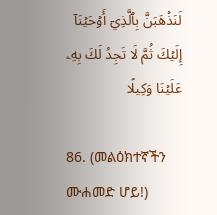لَنَذۡهَبَنَّ بِٱلَّذِيٓ أَوۡحَيۡنَآ إِلَيۡكَ ثُمَّ لَا تَجِدُ لَكَ بِهِۦ عَلَيۡنَا وَكِيلًا

86. (መልዕክተኛችን ሙሐመድ ሆይ!)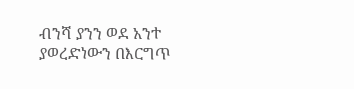ብንሻ ያንን ወደ አንተ ያወረድነውን በእርግጥ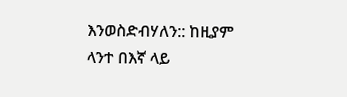እንወስድብሃለን:: ከዚያም ላንተ በእኛ ላይ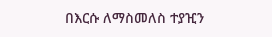በእርሱ ለማስመለስ ተያዢን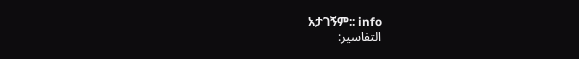አታገኝም:: info
التفاسير: